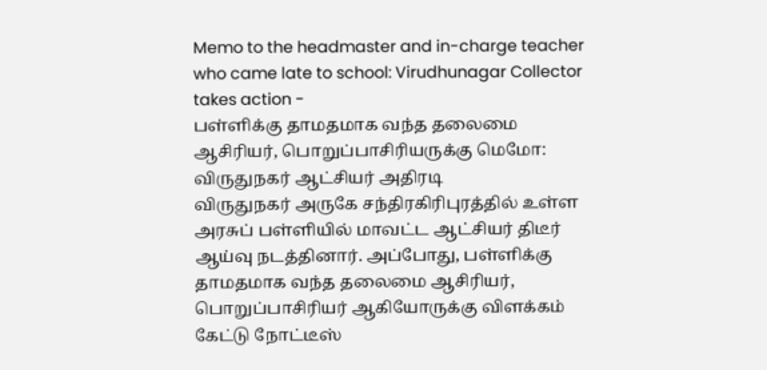Memo to the headmaster and in-charge teacher who came late to school: Virudhunagar Collector takes action -
பள்ளிக்கு தாமதமாக வந்த தலைமை ஆசிரியர், பொறுப்பாசிரியருக்கு மெமோ: விருதுநகர் ஆட்சியர் அதிரடி
விருதுநகர் அருகே சந்திரகிரிபுரத்தில் உள்ள அரசுப் பள்ளியில் மாவட்ட ஆட்சியர் திடீர் ஆய்வு நடத்தினார். அப்போது, பள்ளிக்கு தாமதமாக வந்த தலைமை ஆசிரியர், பொறுப்பாசிரியர் ஆகியோருக்கு விளக்கம் கேட்டு நோட்டீஸ்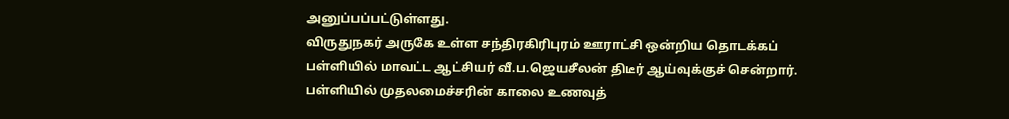அனுப்பப்பட்டுள்ளது.
விருதுநகர் அருகே உள்ள சந்திரகிரிபுரம் ஊராட்சி ஒன்றிய தொடக்கப் பள்ளியில் மாவட்ட ஆட்சியர் வீ.ப.ஜெயசீலன் திடீர் ஆய்வுக்குச் சென்றார். பள்ளியில் முதலமைச்சரின் காலை உணவுத்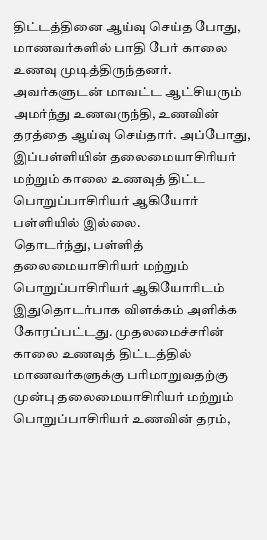திட்டத்தினை ஆய்வு செய்த போது, மாணவர்களில் பாதி பேர் காலை உணவு முடித்திருந்தனர். அவர்களுடன் மாவட்ட ஆட்சியரும் அமர்ந்து உணவருந்தி, உணவின் தரத்தை ஆய்வு செய்தார். அப்போது, இப்பள்ளியின் தலைமையாசிரியர் மற்றும் காலை உணவுத் திட்ட பொறுப்பாசிரியர் ஆகியோர் பள்ளியில் இல்லை.
தொடர்ந்து, பள்ளித் தலைமையாசிரியர் மற்றும் பொறுப்பாசிரியர் ஆகியோரிடம் இதுதொடர்பாக விளக்கம் அளிக்க கோரப்பட்டது. முதலமைச்சரின் காலை உணவுத் திட்டத்தில் மாணவர்களுக்கு பரிமாறுவதற்கு முன்பு தலைமையாசிரியர் மற்றும் பொறுப்பாசிரியர் உணவின் தரம்,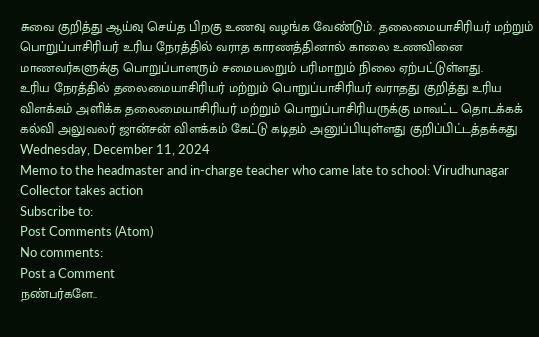சுவை குறித்து ஆய்வு செய்த பிறகு உணவு வழங்க வேண்டும். தலைமையாசிரியர் மற்றும் பொறுப்பாசிரியர் உரிய நேரத்தில் வராத காரணத்தினால் காலை உணவினை மாணவர்களுக்கு பொறுப்பாளரும் சமையலறும் பரிமாறும் நிலை ஏற்பட்டுள்ளது.
உரிய நேரத்தில் தலைமையாசிரியர் மற்றும் பொறுப்பாசிரியர் வராதது குறித்து உரிய விளக்கம் அளிக்க தலைமையாசிரியர் மற்றும் பொறுப்பாசிரியருக்கு மாவட்ட தொடக்கக் கல்வி அலுவலர் ஜான்சன் விளக்கம் கேட்டு கடிதம் அனுப்பியுள்ளது குறிப்பிட்டத்தக்கது
Wednesday, December 11, 2024
Memo to the headmaster and in-charge teacher who came late to school: Virudhunagar Collector takes action
Subscribe to:
Post Comments (Atom)
No comments:
Post a Comment
நண்பர்களே..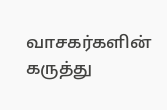வாசகர்களின் கருத்து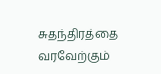சுதந்திரத்தை வரவேற்கும்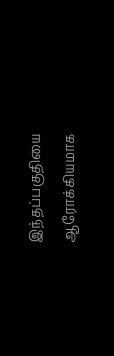இந்தப்பகுதியை ஆரோக்கியமாக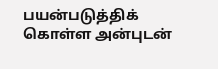பயன்படுத்திக் கொள்ள அன்புடன்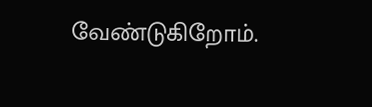வேண்டுகிறோம்.